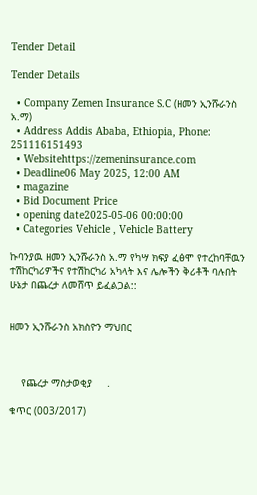Tender Detail

Tender Details

  • Company Zemen Insurance S.C (ዘመን ኢንሹራንስ አ.ማ)
  • Address Addis Ababa, Ethiopia, Phone: 251116151493
  • Websitehttps://zemeninsurance.com
  • Deadline06 May 2025, 12:00 AM
  • magazine
  • Bid Document Price
  • opening date2025-05-06 00:00:00
  • Categories Vehicle , Vehicle Battery

ኩባንያዉ ዘመን ኢንሹራንስ አ.ማ የካሣ ክፍያ ፈፅሞ የተረከባቸዉን ተሽከርካሪዎችና የተሽከርካሪ አካላት እና ሌሎችን ቅሪቶች ባሉበት ሁኔታ በጨረታ ለመሸጥ ይፈልጋል::


ዘመን ኢንሹራንስ አክስዮን ማህበር



    የጨረታ ማስታወቂያ     .

ቁጥር (003/2017)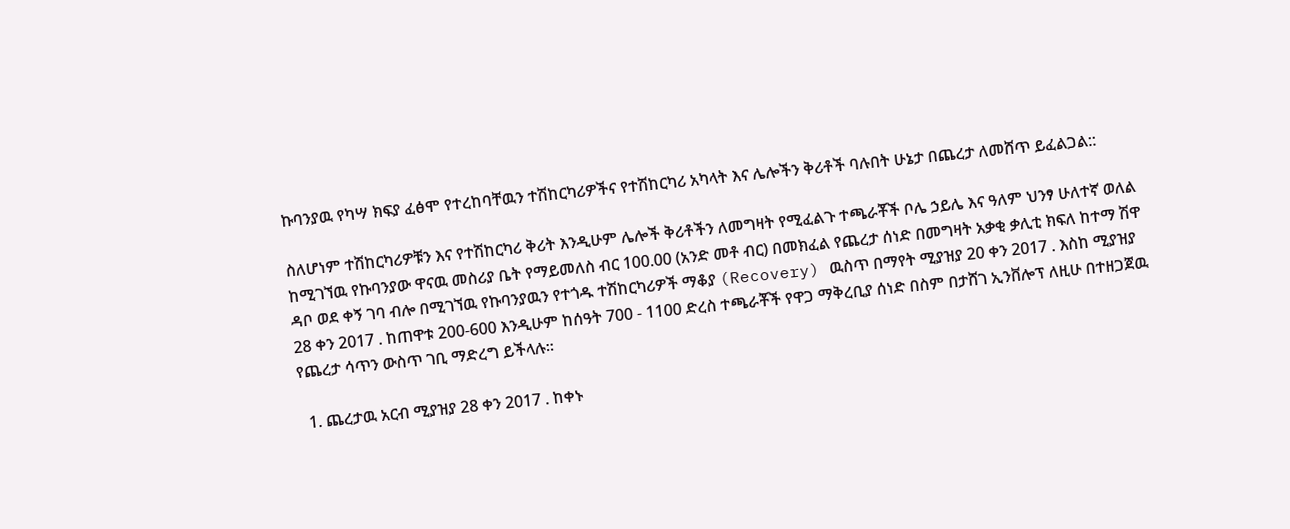ኩባንያዉ የካሣ ክፍያ ፈፅሞ የተረከባቸዉን ተሽከርካሪዎችና የተሽከርካሪ አካላት እና ሌሎችን ቅሪቶች ባሉበት ሁኔታ በጨረታ ለመሸጥ ይፈልጋል::

ስለሆነም ተሽከርካሪዎቹን እና የተሽከርካሪ ቅሪት እንዲሁም ሌሎች ቅሪቶችን ለመግዛት የሚፈልጉ ተጫራቾች ቦሌ ኃይሌ እና ዓለም ህንፃ ሁለተኛ ወለል ከሚገኘዉ የኩባንያው ዋናዉ መስሪያ ቤት የማይመለስ ብር 100.00 (አንድ መቶ ብር) በመክፈል የጨረታ ሰነድ በመግዛት አቃቂ ቃሊቲ ክፍለ ከተማ ሽዋ ዳቦ ወደ ቀኝ ገባ ብሎ በሚገኘዉ የኩባንያዉን የተጎዱ ተሽከርካሪዎች ማቆያ (Recovery) ዉስጥ በማየት ሚያዝያ 20 ቀን 2017 . እስከ ሚያዝያ 28 ቀን 2017 . ከጠዋቱ 200-600 እንዲሁም ከሰዓት 700 - 1100 ድረስ ተጫራቾች የዋጋ ማቅረቢያ ሰነድ በስም በታሸገ ኢንቨሎፕ ለዚሁ በተዘጋጀዉ የጨረታ ሳጥን ውስጥ ገቢ ማድረግ ይችላሉ።

  1. ጨረታዉ አርብ ሚያዝያ 28 ቀን 2017 . ከቀኑ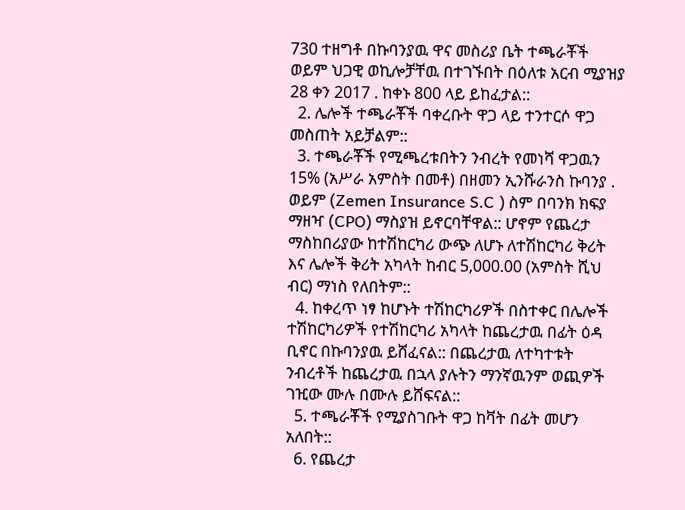730 ተዘግቶ በኩባንያዉ ዋና መስሪያ ቤት ተጫራቾች ወይም ህጋዊ ወኪሎቻቸዉ በተገኙበት በዕለቱ አርብ ሚያዝያ 28 ቀን 2017 . ከቀኑ 800 ላይ ይከፈታል::
  2. ሌሎች ተጫራቾች ባቀረቡት ዋጋ ላይ ተንተርሶ ዋጋ መስጠት አይቻልም::
  3. ተጫራቾች የሚጫረቱበትን ንብረት የመነሻ ዋጋዉን 15% (አሥራ አምስት በመቶ) በዘመን ኢንሹራንስ ኩባንያ . ወይም (Zemen Insurance S.C ) ስም በባንክ ክፍያ ማዘዣ (CPO) ማስያዝ ይኖርባቸዋል:: ሆኖም የጨረታ ማስከበሪያው ከተሽከርካሪ ውጭ ለሆኑ ለተሽከርካሪ ቅሪት እና ሌሎች ቅሪት አካላት ከብር 5,000.00 (አምስት ሺህ ብር) ማነስ የለበትም::
  4. ከቀረጥ ነፃ ከሆኑት ተሽከርካሪዎች በስተቀር በሌሎች ተሽከርካሪዎች የተሽከርካሪ አካላት ከጨረታዉ በፊት ዕዳ ቢኖር በኩባንያዉ ይሸፈናል:: በጨረታዉ ለተካተቱት ንብረቶች ከጨረታዉ በኋላ ያሉትን ማንኛዉንም ወጪዎች ገዢው ሙሉ በሙሉ ይሸፍናል::
  5. ተጫራቾች የሚያስገቡት ዋጋ ከቫት በፊት መሆን አለበት::
  6. የጨረታ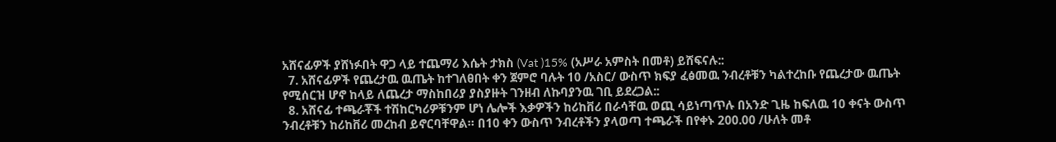አሸናፊዎች ያሸነፉበት ዋጋ ላይ ተጨማሪ እሴት ታክስ (Vat )15% (አሥራ አምስት በመቶ) ይሸፍናሉ::
  7. አሸናፊዎች የጨረታዉ ዉጤት ከተገለፀበት ቀን ጀምሮ ባሉት 10 /አስር/ ውስጥ ክፍያ ፈፅመዉ ንብረቶቹን ካልተረከቡ የጨረታው ዉጤት የሚሰርዝ ሆኖ ከላይ ለጨረታ ማስከበሪያ ያስያዙት ገንዘብ ለኩባያንዉ ገቢ ይደረጋል::
  8. አሸናፊ ተጫራቾች ተሽከርካሪዎቹንም ሆነ ሌሎች እቃዎችን ከሪከቨሪ በራሳቸዉ ወጪ ሳይነጣጥሉ በአንድ ጊዜ ከፍለዉ 10 ቀናት ውስጥ ንብረቶቹን ከሪከቨሪ መረከብ ይኖርባቸዋል። በ10 ቀን ውስጥ ንብረቶችን ያላወጣ ተጫራች በየቀኑ 200.00 /ሁለት መቶ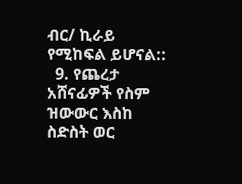ብር/ ኪራይ የሚከፍል ይሆናል::
  9. የጨረታ አሸናፊዎች የስም ዝውውር እስከ ስድስት ወር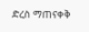ድረስ ማጠናቀቅ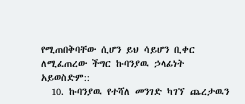የሚጠበቅባቸው ሲሆን ይህ ሳይሆን ቢቀር ለሚፈጠረው ችግር ኩባንያዉ ኃላፊነት አይወስድም::
  10. ኩባንያዉ የተሻለ መንገድ ካገኘ ጨረታዉን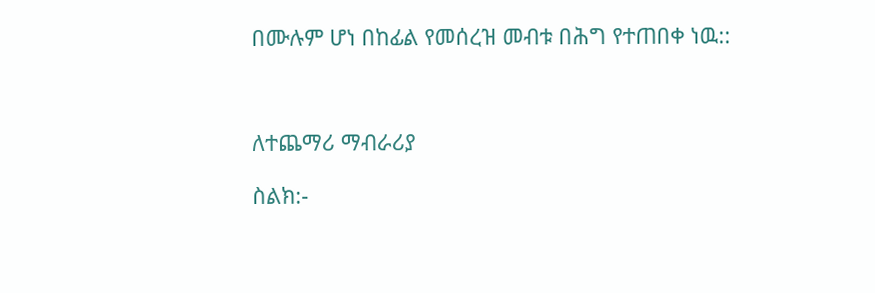በሙሉም ሆነ በከፊል የመሰረዝ መብቱ በሕግ የተጠበቀ ነዉ::



ለተጨማሪ ማብራሪያ

ስልክ:-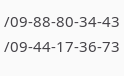/09-88-80-34-43 /09-44-17-36-73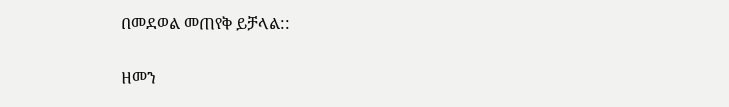በመደወል መጠየቅ ይቻላል::

ዘመን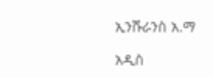ኢንሹራንስ አ.ማ

አዲስ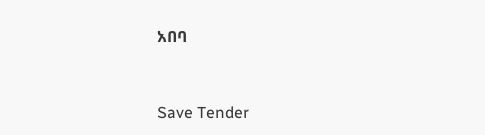አበባ



Save Tender